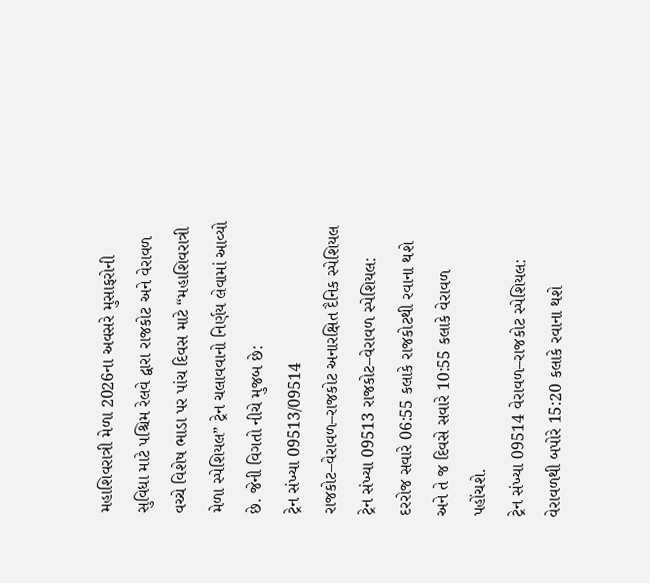મહાશિવરાત્રી મેળા 2026ના અવસરે મુસાફરોની સુવિધા માટે પશ્ચિમ રેલવે દ્વારા રાજકોટ અને વેરાવળ વચ્ચે વિશેષ ભાડા પર પાંચ દિવસ માટે “મહાશિવરાત્રી મેળા સ્પેશિયલ” ટ્રેન ચલાવવાનો નિર્ણય લેવામાં આવ્યો છે. જેની વિગતો નીચે મુજબ છે:
ટ્રેન સંખ્યા 09513/09514 રાજકોટ–વેરાવળ–રાજકોટ અનારક્ષિત દૈનિક સ્પેશિયલ
ટ્રેન સંખ્યા 09513 રાજકોટ–વેરાવળ સ્પેશિયલ: દરરોજ સવારે 06:55 કલાકે રાજકોટથી રવાના થશે અને તે જ દિવસે સવારે 10:55 કલાકે વેરાવળ પહોંચશે.
ટ્રેન સંખ્યા 09514 વેરાવળ–રાજકોટ સ્પેશિયલ: વેરાવળથી બપોરે 15:20 કલાકે રવાના થશે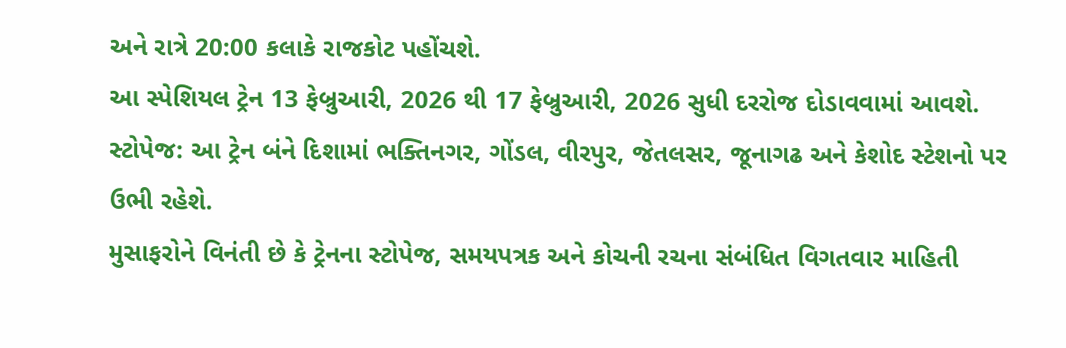અને રાત્રે 20:00 કલાકે રાજકોટ પહોંચશે.
આ સ્પેશિયલ ટ્રેન 13 ફેબ્રુઆરી, 2026 થી 17 ફેબ્રુઆરી, 2026 સુધી દરરોજ દોડાવવામાં આવશે.
સ્ટોપેજ: આ ટ્રેન બંને દિશામાં ભક્તિનગર, ગોંડલ, વીરપુર, જેતલસર, જૂનાગઢ અને કેશોદ સ્ટેશનો પર ઉભી રહેશે.
મુસાફરોને વિનંતી છે કે ટ્રેનના સ્ટોપેજ, સમયપત્રક અને કોચની રચના સંબંધિત વિગતવાર માહિતી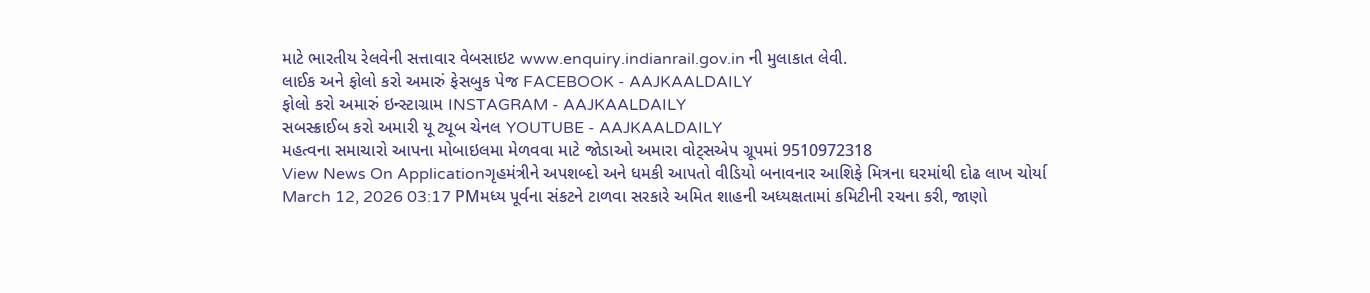માટે ભારતીય રેલવેની સત્તાવાર વેબસાઇટ www.enquiry.indianrail.gov.in ની મુલાકાત લેવી.
લાઈક અને ફોલો કરો અમારું ફેસબુક પેજ FACEBOOK - AAJKAALDAILY
ફોલો કરો અમારું ઇન્સ્ટાગ્રામ INSTAGRAM - AAJKAALDAILY
સબસ્ક્રાઈબ કરો અમારી યૂ ટ્યૂબ ચેનલ YOUTUBE - AAJKAALDAILY
મહત્વના સમાચારો આપના મોબાઇલમા મેળવવા માટે જોડાઓ અમારા વોટ્સએપ ગ્રૂપમાં 9510972318
View News On Applicationગૃહમંત્રીને અપશબ્દો અને ધમકી આપતો વીડિયો બનાવનાર આશિફે મિત્રના ઘરમાંથી દોઢ લાખ ચોર્યા
March 12, 2026 03:17 PMમધ્ય પૂર્વના સંકટને ટાળવા સરકારે અમિત શાહની અધ્યક્ષતામાં કમિટીની રચના કરી, જાણો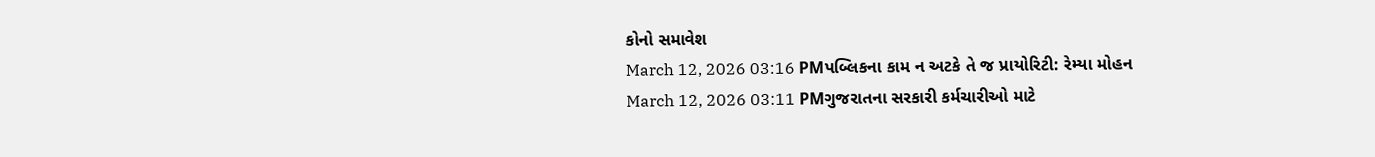કોનો સમાવેશ
March 12, 2026 03:16 PMપબ્લિકના કામ ન અટકે તે જ પ્રાયોરિટી: રેમ્યા મોહન
March 12, 2026 03:11 PMગુજરાતના સરકારી કર્મચારીઓ માટે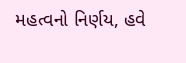મહત્વનો નિર્ણય, હવે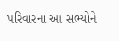પરિવારના આ સભ્યોને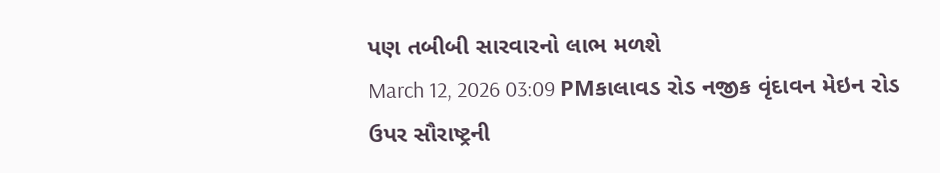પણ તબીબી સારવારનો લાભ મળશે
March 12, 2026 03:09 PMકાલાવડ રોડ નજીક વૃંદાવન મેઇન રોડ ઉપર સૌરાષ્ટ્રની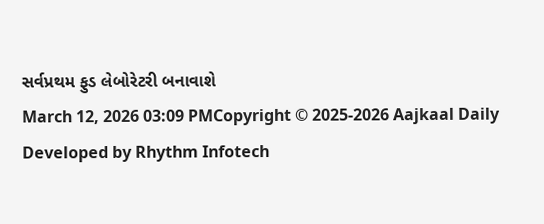સર્વપ્રથમ ફુડ લેબોરેટરી બનાવાશે
March 12, 2026 03:09 PMCopyright © 2025-2026 Aajkaal Daily
Developed by Rhythm Infotech